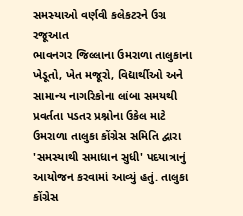સમસ્યાઓ વર્ણવી કલેકટરને ઉગ્ર રજૂઆત
ભાવનગર જિલ્લાના ઉમરાળા તાલુકાના ખેડૂતો, ખેત મજૂરો, વિદ્યાર્થીઓ અને સામાન્ય નાગરિકોના લાંબા સમયથી પ્રવર્તતા પડતર પ્રશ્નોના ઉકેલ માટે ઉમરાળા તાલુકા કોંગ્રેસ સમિતિ દ્વારા 'સમસ્યાથી સમાધાન સુધી' પદયાત્રાનું આયોજન કરવામાં આવ્યું હતું. તાલુકા કોંગ્રેસ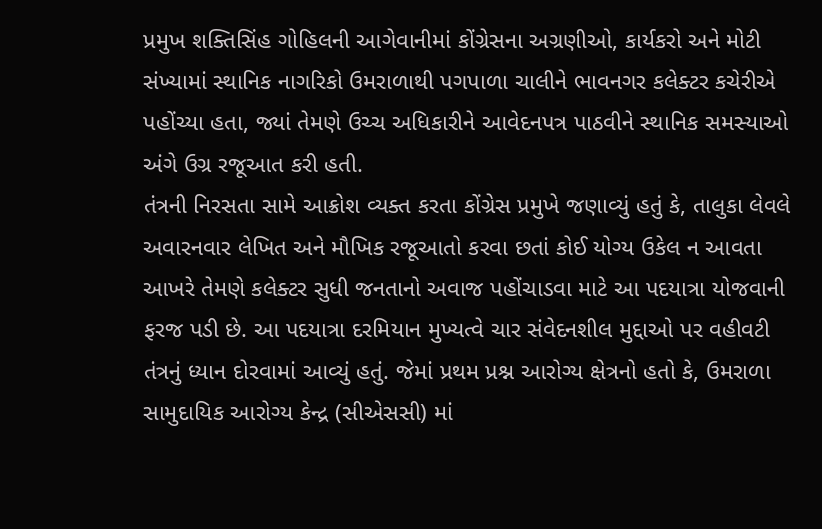પ્રમુખ શક્તિસિંહ ગોહિલની આગેવાનીમાં કોંગ્રેસના અગ્રણીઓ, કાર્યકરો અને મોટી સંખ્યામાં સ્થાનિક નાગરિકો ઉમરાળાથી પગપાળા ચાલીને ભાવનગર કલેક્ટર કચેરીએ પહોંચ્યા હતા, જ્યાં તેમણે ઉચ્ચ અધિકારીને આવેદનપત્ર પાઠવીને સ્થાનિક સમસ્યાઓ અંગે ઉગ્ર રજૂઆત કરી હતી.
તંત્રની નિરસતા સામે આક્રોશ વ્યક્ત કરતા કોંગ્રેસ પ્રમુખે જણાવ્યું હતું કે, તાલુકા લેવલે અવારનવાર લેખિત અને મૌખિક રજૂઆતો કરવા છતાં કોઈ યોગ્ય ઉકેલ ન આવતા આખરે તેમણે કલેક્ટર સુધી જનતાનો અવાજ પહોંચાડવા માટે આ પદયાત્રા યોજવાની ફરજ પડી છે. આ પદયાત્રા દરમિયાન મુખ્યત્વે ચાર સંવેદનશીલ મુદ્દાઓ પર વહીવટી તંત્રનું ધ્યાન દોરવામાં આવ્યું હતું. જેમાં પ્રથમ પ્રશ્ન આરોગ્ય ક્ષેત્રનો હતો કે, ઉમરાળા સામુદાયિક આરોગ્ય કેન્દ્ર (સીએસસી) માં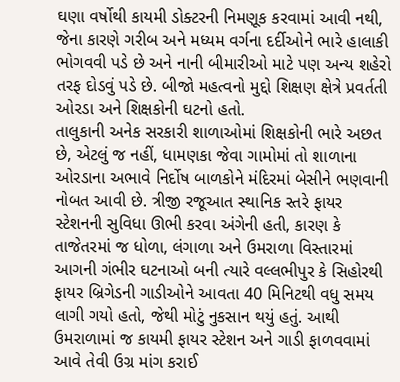ઘણા વર્ષોથી કાયમી ડોક્ટરની નિમણૂક કરવામાં આવી નથી, જેના કારણે ગરીબ અને મધ્યમ વર્ગના દર્દીઓને ભારે હાલાકી ભોગવવી પડે છે અને નાની બીમારીઓ માટે પણ અન્ય શહેરો તરફ દોડવું પડે છે. બીજો મહત્વનો મુદ્દો શિક્ષણ ક્ષેત્રે પ્રવર્તતી ઓરડા અને શિક્ષકોની ઘટનો હતો.
તાલુકાની અનેક સરકારી શાળાઓમાં શિક્ષકોની ભારે અછત છે, એટલું જ નહીં, ધામણકા જેવા ગામોમાં તો શાળાના ઓરડાના અભાવે નિર્દોષ બાળકોને મંદિરમાં બેસીને ભણવાની નોબત આવી છે. ત્રીજી રજૂઆત સ્થાનિક સ્તરે ફાયર સ્ટેશનની સુવિધા ઊભી કરવા અંગેની હતી, કારણ કે તાજેતરમાં જ ધોળા, લંગાળા અને ઉમરાળા વિસ્તારમાં આગની ગંભીર ઘટનાઓ બની ત્યારે વલ્લભીપુર કે સિહોરથી ફાયર બ્રિગેડની ગાડીઓને આવતા 40 મિનિટથી વધુ સમય લાગી ગયો હતો, જેથી મોટું નુકસાન થયું હતું. આથી ઉમરાળામાં જ કાયમી ફાયર સ્ટેશન અને ગાડી ફાળવવામાં આવે તેવી ઉગ્ર માંગ કરાઈ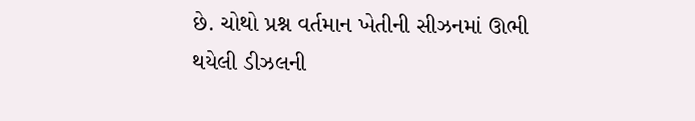છે. ચોથો પ્રશ્ન વર્તમાન ખેતીની સીઝનમાં ઊભી થયેલી ડીઝલની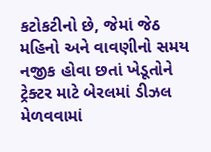કટોકટીનો છે, જેમાં જેઠ મહિનો અને વાવણીનો સમય નજીક હોવા છતાં ખેડૂતોને ટ્રેક્ટર માટે બેરલમાં ડીઝલ મેળવવામાં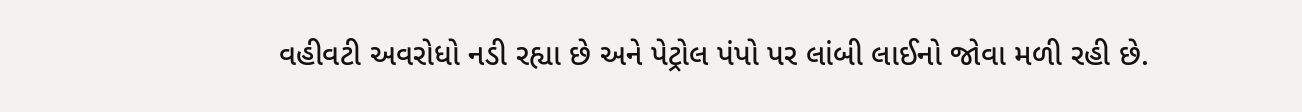વહીવટી અવરોધો નડી રહ્યા છે અને પેટ્રોલ પંપો પર લાંબી લાઈનો જોવા મળી રહી છે.